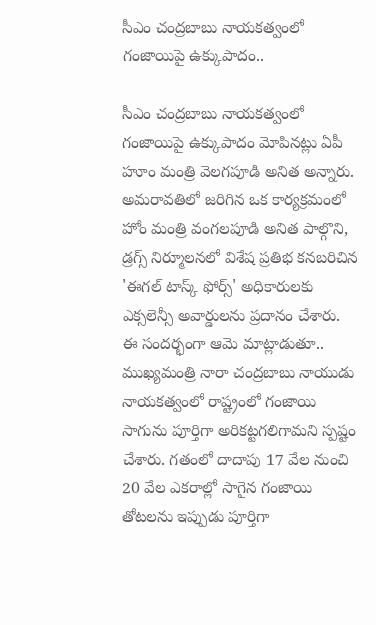సీఎం చంద్రబాబు నాయకత్వంలో గంజాయిపై ఉక్కుపాదం..

సీఎం చంద్రబాబు నాయకత్వంలో గంజాయిపై ఉక్కుపాదం మోపినట్లు ఏపీ హూం మంత్రి వెలగపూడి అనిత అన్నారు. అమరావతిలో జరిగిన ఒక కార్యక్రమంలో హోం మంత్రి వంగలపూడి అనిత పాల్గొని, డ్రగ్స్ నిర్మూలనలో విశేష ప్రతిభ కనబరిచిన 'ఈగల్ టాస్క్ ఫోర్స్' అధికారులకు ఎక్సలెన్సీ అవార్డులను ప్రదానం చేశారు. ఈ సందర్భంగా ఆమె మాట్లాడుతూ.. ముఖ్యమంత్రి నారా చంద్రబాబు నాయుడు నాయకత్వంలో రాష్ట్రంలో గంజాయి సాగును పూర్తిగా అరికట్టగలిగామని స్పష్టం చేశారు. గతంలో దాదాపు 17 వేల నుంచి 20 వేల ఎకరాల్లో సాగైన గంజాయి తోటలను ఇప్పుడు పూర్తిగా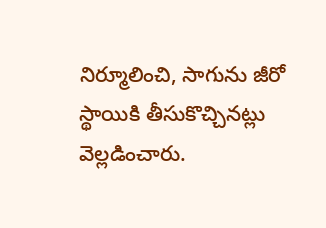నిర్మూలించి, సాగును జీరో స్థాయికి తీసుకొచ్చినట్లు వెల్లడించారు.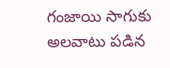గంజాయి సాగుకు అలవాటు పడిన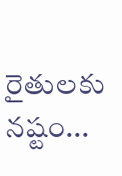రైతులకు నష్టం...